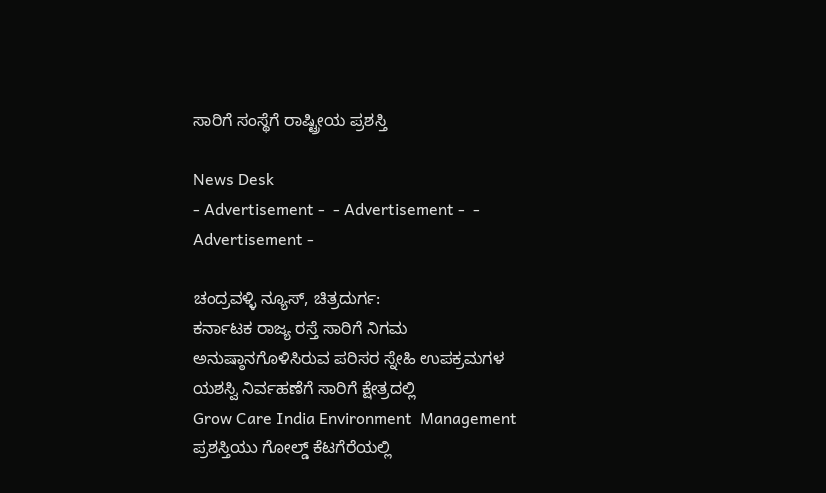ಸಾರಿಗೆ ಸಂಸ್ಥೆಗೆ ರಾಷ್ಟ್ರೀಯ ಪ್ರಶಸ್ತಿ

News Desk
- Advertisement -  - Advertisement -  - Advertisement -

ಚಂದ್ರವಳ್ಳಿ ನ್ಯೂಸ್, ಚಿತ್ರದುರ್ಗ:
ಕರ್ನಾಟಕ ರಾಜ್ಯ ರಸ್ತೆ ಸಾರಿಗೆ ನಿಗಮ ಅನುಷ್ಠಾನಗೊಳಿಸಿರುವ ಪರಿಸರ ಸ್ನೇಹಿ ಉಪಕ್ರಮಗಳ ಯಶಸ್ವಿ ನಿರ್ವಹಣೆಗೆ ಸಾರಿಗೆ ಕ್ಷೇತ್ರದಲ್ಲಿ
Grow Care India Environment  Management  ಪ್ರಶಸ್ತಿಯು ಗೋಲ್ಡ್ ಕೆಟಗೆರೆಯಲ್ಲಿ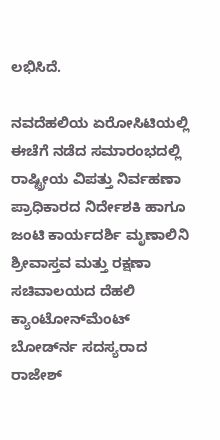ಲಭಿಸಿದೆ.

ನವದೆಹಲಿಯ ಏರೋಸಿಟಿಯಲ್ಲಿ ಈಚೆಗೆ ನಡೆದ ಸಮಾರಂಭದಲ್ಲಿ ರಾಷ್ಟ್ರೀಯ ವಿಪತ್ತು ನಿರ್ವಹಣಾ ಪ್ರಾಧಿಕಾರದ ನಿರ್ದೇಶಕಿ ಹಾಗೂ ಜಂಟಿ ಕಾರ್ಯದರ್ಶಿ ಮೃಣಾಲಿನಿ ಶ್ರೀವಾಸ್ತವ ಮತ್ತು ರಕ್ಷಣಾ ಸಚಿವಾಲಯದ ದೆಹಲಿ ಕ್ಯಾಂಟೋನ್‍ಮೆಂಟ್ ಬೋರ್ಡ್‍ನ ಸದಸ್ಯರಾದ ರಾಜೇಶ್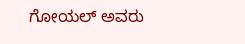ಗೋಯಲ್ ಅವರು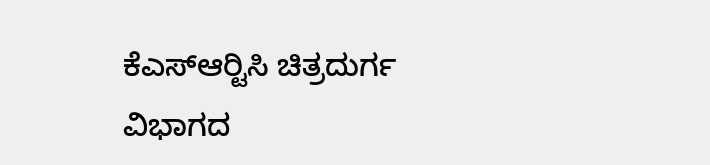ಕೆಎಸ್‍ಆರ್‍ಟಿಸಿ ಚಿತ್ರದುರ್ಗ ವಿಭಾಗದ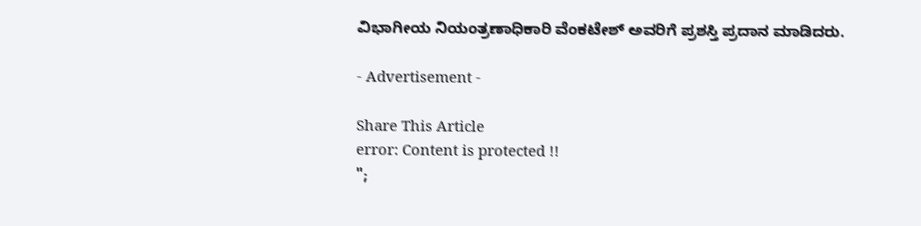ವಿಭಾಗೀಯ ನಿಯಂತ್ರಣಾಧಿಕಾರಿ ವೆಂಕಟೇಶ್ ಅವರಿಗೆ ಪ್ರಶಸ್ತಿ ಪ್ರದಾನ ಮಾಡಿದರು.

- Advertisement -

Share This Article
error: Content is protected !!
";